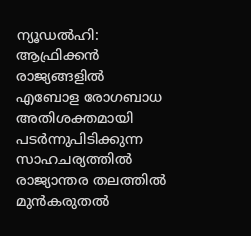ന്യൂഡൽഹി: ആഫ്രിക്കൻ രാജ്യങ്ങളിൽ എബോള രോഗബാധ അതിശക്തമായി പടർന്നുപിടിക്കുന്ന സാഹചര്യത്തിൽ രാജ്യാന്തര തലത്തിൽ മുൻകരുതൽ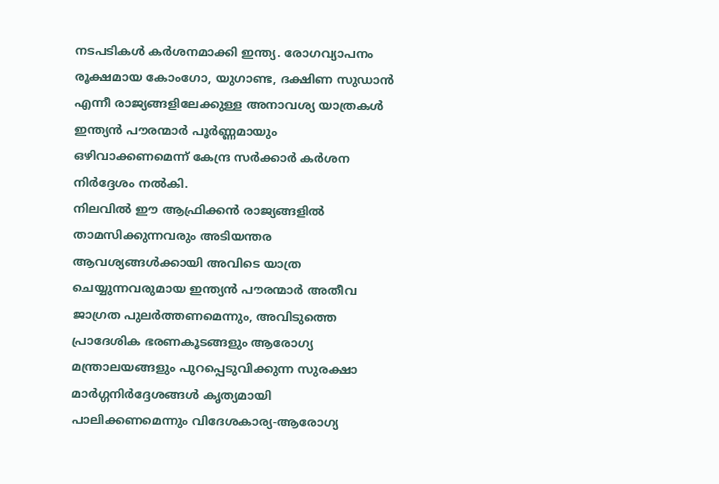നടപടികൾ കർശനമാക്കി ഇന്ത്യ. രോഗവ്യാപനം രൂക്ഷമായ കോംഗോ, യുഗാണ്ട, ദക്ഷിണ സുഡാൻ എന്നീ രാജ്യങ്ങളിലേക്കുള്ള അനാവശ്യ യാത്രകൾ ഇന്ത്യൻ പൗരന്മാർ പൂർണ്ണമായും ഒഴിവാക്കണമെന്ന് കേന്ദ്ര സർക്കാർ കർശന നിർദ്ദേശം നൽകി.
നിലവിൽ ഈ ആഫ്രിക്കൻ രാജ്യങ്ങളിൽ താമസിക്കുന്നവരും അടിയന്തര ആവശ്യങ്ങൾക്കായി അവിടെ യാത്ര ചെയ്യുന്നവരുമായ ഇന്ത്യൻ പൗരന്മാർ അതീവ ജാഗ്രത പുലർത്തണമെന്നും, അവിടുത്തെ പ്രാദേശിക ഭരണകൂടങ്ങളും ആരോഗ്യ മന്ത്രാലയങ്ങളും പുറപ്പെടുവിക്കുന്ന സുരക്ഷാ മാർഗ്ഗനിർദ്ദേശങ്ങൾ കൃത്യമായി പാലിക്കണമെന്നും വിദേശകാര്യ-ആരോഗ്യ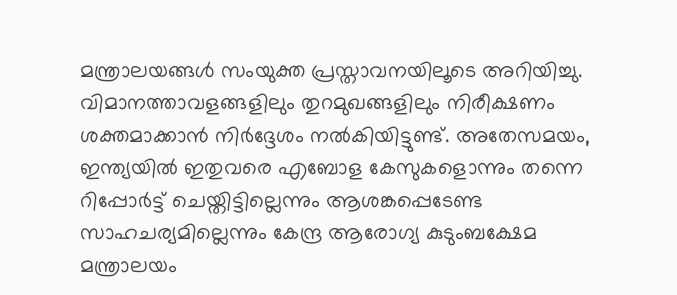മന്ത്രാലയങ്ങൾ സംയുക്ത പ്രസ്താവനയിലൂടെ അറിയിച്ചു. വിമാനത്താവളങ്ങളിലും തുറമുഖങ്ങളിലും നിരീക്ഷണം ശക്തമാക്കാൻ നിർദ്ദേശം നൽകിയിട്ടുണ്ട്. അതേസമയം, ഇന്ത്യയിൽ ഇതുവരെ എബോള കേസുകളൊന്നും തന്നെ റിപ്പോർട്ട് ചെയ്തിട്ടില്ലെന്നും ആശങ്കപ്പെടേണ്ട സാഹചര്യമില്ലെന്നും കേന്ദ്ര ആരോഗ്യ കുടുംബക്ഷേമ മന്ത്രാലയം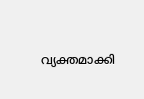വ്യക്തമാക്കി